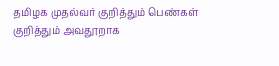தமிழக முதல்வர் குறித்தும் பெண்கள் குறித்தும் அவதூறாக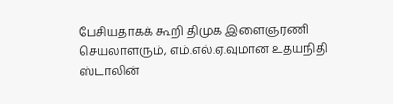பேசியதாகக் கூறி திமுக இளைஞரணி செயலாளரும், எம்.எல்.ஏ.வுமான உதயநிதி ஸ்டாலின்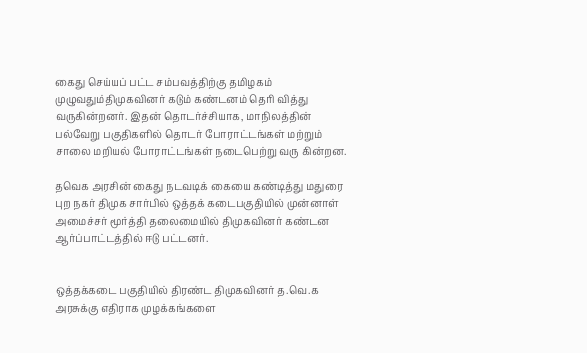கைது செய்யப் பட்ட சம்பவத்திற்கு தமிழகம் முழுவதும்திமுகவினர் கடும் கண்டனம் தெரி வித்து வருகின்றனர். இதன் தொடர்ச்சியாக, மாநிலத்தின் பல்வேறு பகுதிகளில் தொடர் போராட்டங்கள் மற்றும் சாலை மறியல் போராட்டங்கள் நடைபெற்று வரு கின்றன.

தவெக அரசின் கைது நடவடிக் கையை கண்டித்து மதுரை புற நகர் திமுக சார்பில் ஒத்தக் கடைபகுதியில் முன்னாள் அமைச்சர் மூர்த்தி தலைமையில் திமுகவினர் கண்டன ஆர்ப்பாட்டத்தில் ஈடு பட்டனர்.


ஒத்தக்கடை பகுதியில் திரண்ட திமுகவினர் த.வெ.க அரசுக்கு எதிராக முழக்கங்களை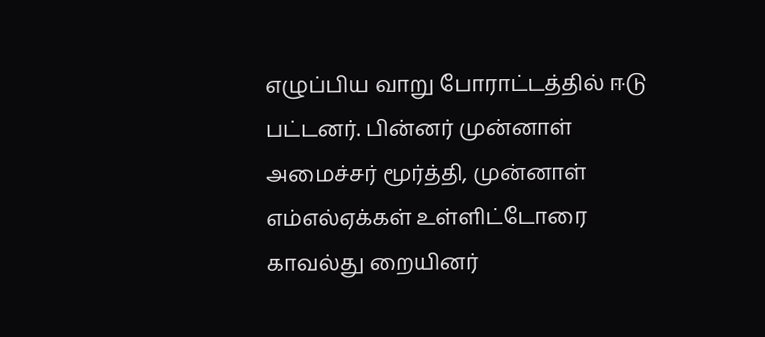எழுப்பிய வாறு போராட்டத்தில் ஈடு பட்டனர். பின்னர் முன்னாள் அமைச்சர் மூர்த்தி, முன்னாள் எம்எல்ஏக்கள் உள்ளிட்டோரை காவல்து றையினர்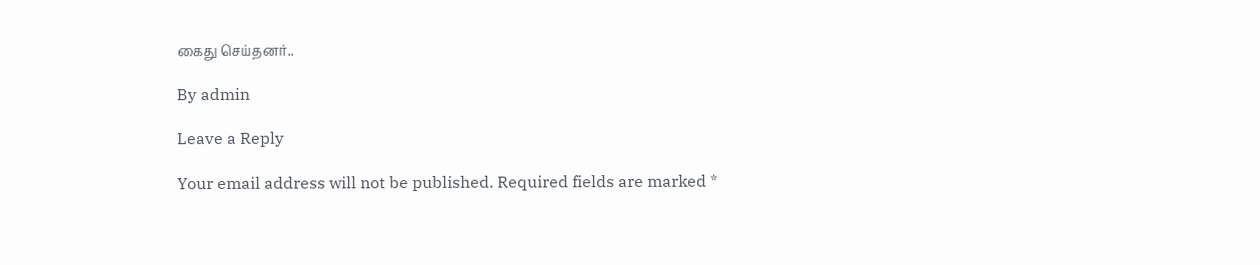கைது செய்தனர்..

By admin

Leave a Reply

Your email address will not be published. Required fields are marked *